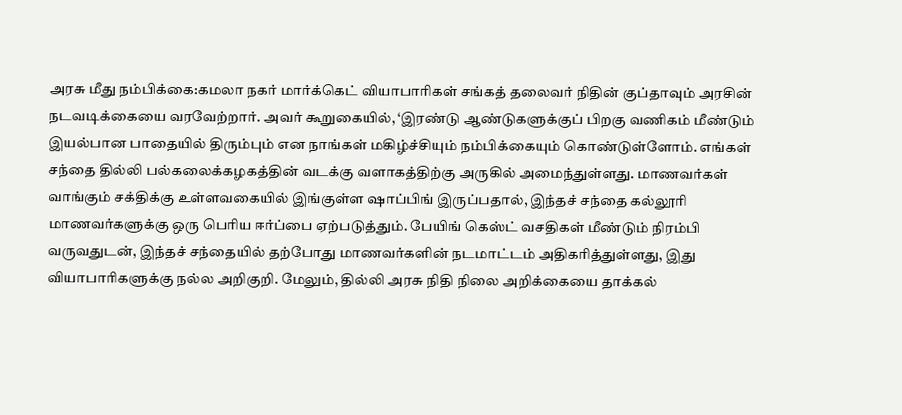அரசு மீது நம்பிக்கை:கமலா நகர் மார்க்கெட் வியாபாரிகள் சங்கத் தலைவர் நிதின் குப்தாவும் அரசின் நடவடிக்கையை வரவேற்றார். அவர் கூறுகையில், ‘இரண்டு ஆண்டுகளுக்குப் பிறகு வணிகம் மீண்டும் இயல்பான பாதையில் திரும்பும் என நாங்கள் மகிழ்ச்சியும் நம்பிக்கையும் கொண்டுள்ளோம். எங்கள் சந்தை தில்லி பல்கலைக்கழகத்தின் வடக்கு வளாகத்திற்கு அருகில் அமைந்துள்ளது. மாணவர்கள் வாங்கும் சக்திக்கு உள்ளவகையில் இங்குள்ள ஷாப்பிங் இருப்பதால், இந்தச் சந்தை கல்லூரி மாணவர்களுக்கு ஒரு பெரிய ஈர்ப்பை ஏற்படுத்தும். பேயிங் கெஸ்ட் வசதிகள் மீண்டும் நிரம்பி வருவதுடன், இந்தச் சந்தையில் தற்போது மாணவர்களின் நடமாட்டம் அதிகரித்துள்ளது, இது வியாபாரிகளுக்கு நல்ல அறிகுறி. மேலும், தில்லி அரசு நிதி நிலை அறிக்கையை தாக்கல்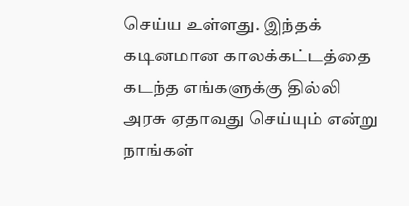செய்ய உள்ளது. இந்தக் கடினமான காலக்கட்டத்தை கடந்த எங்களுக்கு தில்லி அரசு ஏதாவது செய்யும் என்று நாங்கள்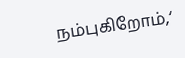நம்புகிறோம்,‘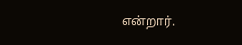என்றார்.